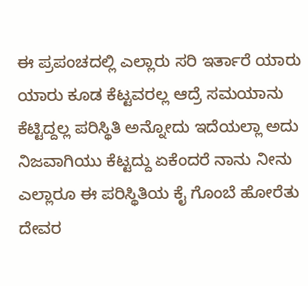ಈ ಪ್ರಪಂಚದಲ್ಲಿ ಎಲ್ಲಾರು ಸರಿ ಇರ್ತಾರೆ ಯಾರು ಯಾರು ಕೂಡ ಕೆಟ್ಟವರಲ್ಲ ಆದ್ರೆ ಸಮಯಾನು ಕೆಟ್ಟಿದ್ದಲ್ಲ ಪರಿಸ್ಥಿತಿ ಅನ್ನೋದು ಇದೆಯಲ್ಲಾ ಅದು ನಿಜವಾಗಿಯು ಕೆಟ್ಟದ್ದು ಏಕೆಂದರೆ ನಾನು ನೀನು ಎಲ್ಲಾರೂ ಈ ಪರಿಸ್ಥಿತಿಯ ಕೈ ಗೊಂಬೆ ಹೋರೆತು ದೇವರ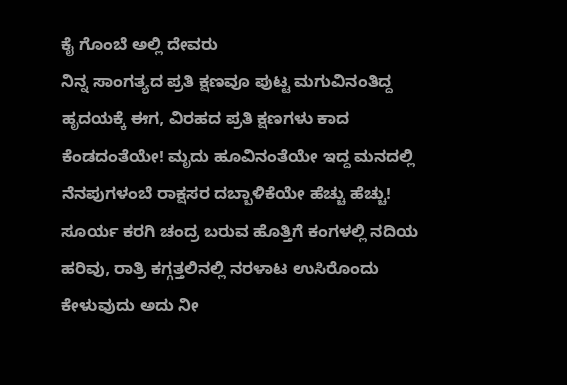ಕೈ ಗೊಂಬೆ ಅಲ್ಲಿ ದೇವರು
ನಿನ್ನ ಸಾಂಗತ್ಯದ ಪ್ರತಿ ಕ್ಷಣವೂ ಪುಟ್ಟ ಮಗುವಿನಂತಿದ್ದ ಹೃದಯಕ್ಕೆ ಈಗ, ವಿರಹದ ಪ್ರತಿ ಕ್ಷಣಗಳು ಕಾದ ಕೆಂಡದಂತೆಯೇ! ಮೃದು ಹೂವಿನಂತೆಯೇ ಇದ್ದ ಮನದಲ್ಲಿ ನೆನಪುಗಳಂಬೆ ರಾಕ್ಷಸರ ದಬ್ಬಾಳಿಕೆಯೇ ಹೆಚ್ಚು ಹೆಚ್ಚು! ಸೂರ್ಯ ಕರಗಿ ಚಂದ್ರ ಬರುವ ಹೊತ್ತಿಗೆ ಕಂಗಳಲ್ಲಿ ನದಿಯ ಹರಿವು, ರಾತ್ರಿ ಕಗ್ಗತ್ತಲಿನಲ್ಲಿ ನರಳಾಟ ಉಸಿರೊಂದು ಕೇಳುವುದು ಅದು ನೀ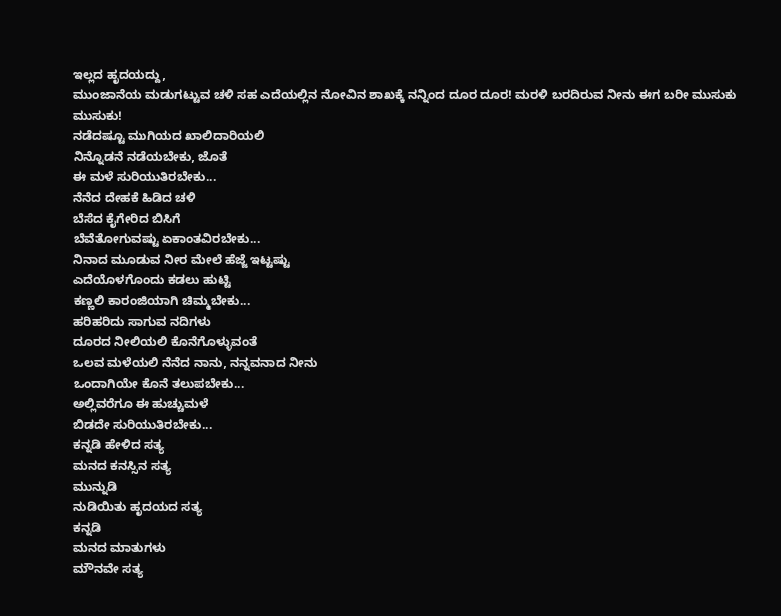ಇಲ್ಲದ ಹೃದಯದ್ದು,
ಮುಂಜಾನೆಯ ಮಡುಗಟ್ಟುವ ಚಳಿ ಸಹ ಎದೆಯಲ್ಲಿನ ನೋವಿನ ಶಾಖಕ್ಕೆ ನನ್ನಿಂದ ದೂರ ದೂರ! ಮರಳಿ ಬರದಿರುವ ನೀನು ಈಗ ಬರೀ ಮುಸುಕು ಮುಸುಕು!
ನಡೆದಷ್ಟೂ ಮುಗಿಯದ ಖಾಲಿದಾರಿಯಲಿ
ನಿನ್ನೊಡನೆ ನಡೆಯಬೇಕು, ಜೊತೆ
ಈ ಮಳೆ ಸುರಿಯುತಿರಬೇಕು...
ನೆನೆದ ದೇಹಕೆ ಹಿಡಿದ ಚಳಿ
ಬೆಸೆದ ಕೈಗೇರಿದ ಬಿಸಿಗೆ
ಬೆವೆತೋಗುವಷ್ಟು ಏಕಾಂತವಿರಬೇಕು...
ನಿನಾದ ಮೂಡುವ ನೀರ ಮೇಲೆ ಹೆಜ್ಜೆ ಇಟ್ಟಷ್ಟು
ಎದೆಯೊಳಗೊಂದು ಕಡಲು ಹುಟ್ಟಿ
ಕಣ್ಣಲಿ ಕಾರಂಜಿಯಾಗಿ ಚಿಮ್ಮಬೇಕು...
ಹರಿಹರಿದು ಸಾಗುವ ನದಿಗಳು
ದೂರದ ನೀಲಿಯಲಿ ಕೊನೆಗೊಳ್ಳುವಂತೆ
ಒಲವ ಮಳೆಯಲಿ ನೆನೆದ ನಾನು, ನನ್ನವನಾದ ನೀನು
ಒಂದಾಗಿಯೇ ಕೊನೆ ತಲುಪಬೇಕು...
ಅಲ್ಲಿವರೆಗೂ ಈ ಹುಚ್ಚುಮಳೆ
ಬಿಡದೇ ಸುರಿಯುತಿರಬೇಕು...
ಕನ್ನಡಿ ಹೇಳಿದ ಸತ್ಯ
ಮನದ ಕನಸ್ಸಿನ ಸತ್ಯ
ಮುನ್ನುಡಿ
ನುಡಿಯಿತು ಹೃದಯದ ಸತ್ಯ
ಕನ್ನಡಿ
ಮನದ ಮಾತುಗಳು
ಮೌನವೇ ಸತ್ಯ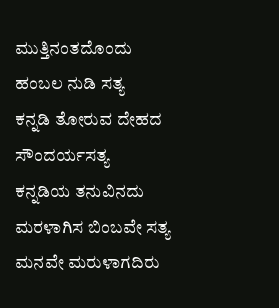ಮುತ್ತಿನಂತದೊಂದು
ಹಂಬಲ ನುಡಿ ಸತ್ಯ
ಕನ್ನಡಿ ತೋರುವ ದೇಹದ
ಸೌಂದರ್ಯಸತ್ಯ
ಕನ್ನಡಿಯ ತನುವಿನದು
ಮರಳಾಗಿಸ ಬಿಂಬವೇ ಸತ್ಯ
ಮನವೇ ಮರುಳಾಗದಿರು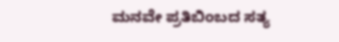ಮನವೇ ಪ್ರತಿಬಿಂಬದ ಸತ್ಯ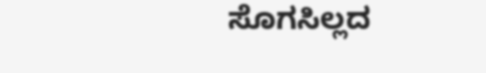ಸೊಗಸಿಲ್ಲದ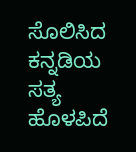ಸೊಲಿಸಿದ
ಕನ್ನಡಿಯ ಸತ್ಯ ಹೊಳಪಿದೆ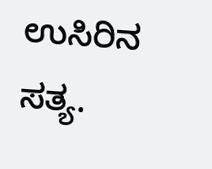ಉಸಿರಿನ ಸತ್ಯ.